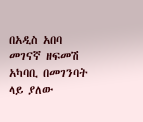በአዲስ አበባ መገናኛ ዘፍመሽ አካባቢ በመገንባት ላይ ያለው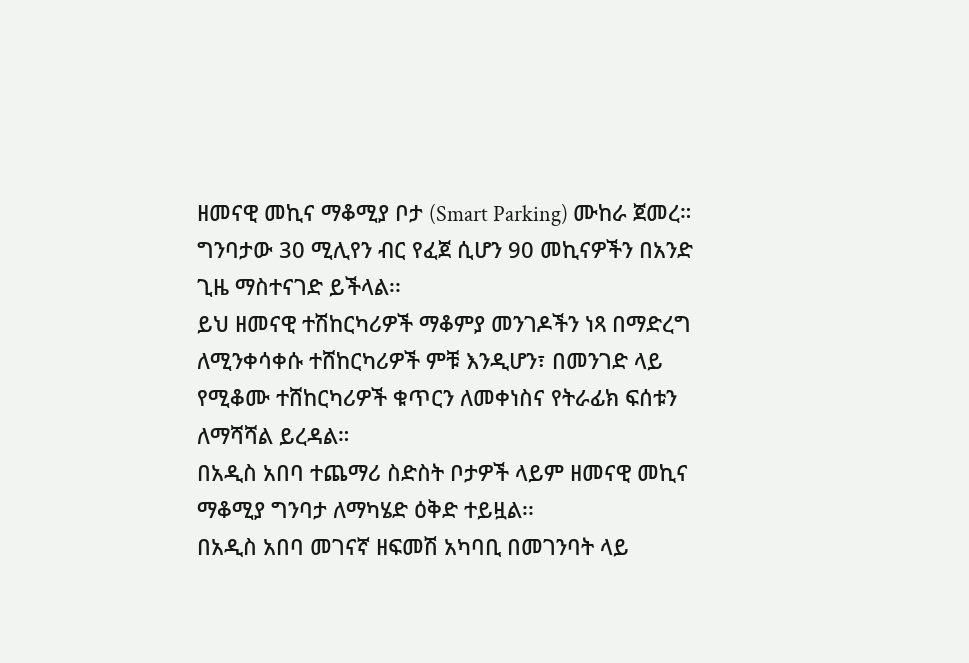ዘመናዊ መኪና ማቆሚያ ቦታ (Smart Parking) ሙከራ ጀመረ።
ግንባታው 30 ሚሊየን ብር የፈጀ ሲሆን 90 መኪናዎችን በአንድ ጊዜ ማስተናገድ ይችላል፡፡
ይህ ዘመናዊ ተሽከርካሪዎች ማቆምያ መንገዶችን ነጻ በማድረግ ለሚንቀሳቀሱ ተሸከርካሪዎች ምቹ እንዲሆን፣ በመንገድ ላይ የሚቆሙ ተሸከርካሪዎች ቁጥርን ለመቀነስና የትራፊክ ፍሰቱን ለማሻሻል ይረዳል።
በአዲስ አበባ ተጨማሪ ስድስት ቦታዎች ላይም ዘመናዊ መኪና ማቆሚያ ግንባታ ለማካሄድ ዕቅድ ተይዟል፡፡
በአዲስ አበባ መገናኛ ዘፍመሽ አካባቢ በመገንባት ላይ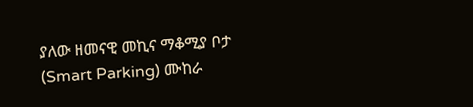ያለው ዘመናዊ መኪና ማቆሚያ ቦታ (Smart Parking) ሙከራ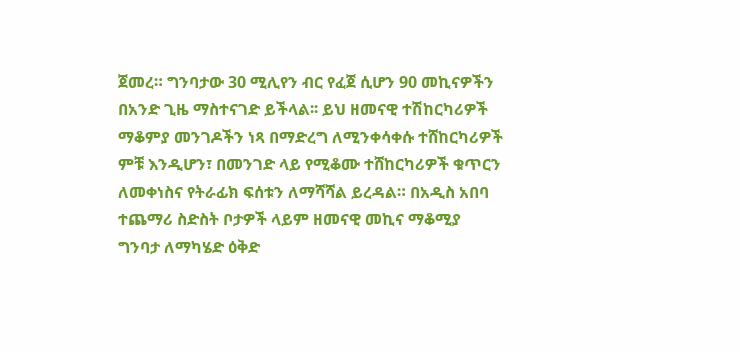ጀመረ። ግንባታው 30 ሚሊየን ብር የፈጀ ሲሆን 90 መኪናዎችን በአንድ ጊዜ ማስተናገድ ይችላል፡፡ ይህ ዘመናዊ ተሽከርካሪዎች ማቆምያ መንገዶችን ነጻ በማድረግ ለሚንቀሳቀሱ ተሸከርካሪዎች ምቹ እንዲሆን፣ በመንገድ ላይ የሚቆሙ ተሸከርካሪዎች ቁጥርን ለመቀነስና የትራፊክ ፍሰቱን ለማሻሻል ይረዳል። በአዲስ አበባ ተጨማሪ ስድስት ቦታዎች ላይም ዘመናዊ መኪና ማቆሚያ ግንባታ ለማካሄድ ዕቅድ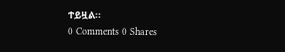ተይዟል፡፡
0 Comments 0 Shares